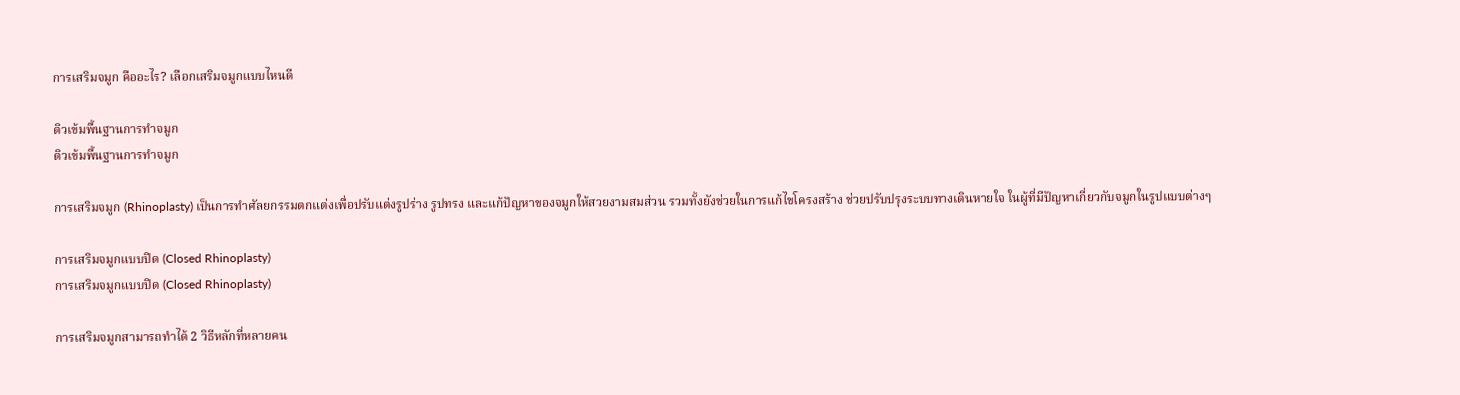การเสริมจมูก คืออะไร? เลือกเสริมจมูกแบบไหนดี

ติวเข้มพื้นฐานการทำจมูก
ติวเข้มพื้นฐานการทำจมูก

การเสริมจมูก (Rhinoplasty) เป็นการทำศัลยกรรมตกแต่งเพื่อปรับแต่งรูปร่าง รูปทรง และแก้ปัญหาของจมูกให้สวยงามสมส่วน รวมทั้งยังช่วยในการแก้ไขโครงสร้าง ช่วยปรับปรุงระบบทางเดินหายใจ ในผู้ที่มีปัญหาเกี่ยวกับจมูกในรูปแบบต่างๆ

การเสริมจมูกแบบปิด (Closed Rhinoplasty)
การเสริมจมูกแบบปิด (Closed Rhinoplasty)

การเสริมจมูกสามารถทำได้ 2 วิธีหลักที่หลายคน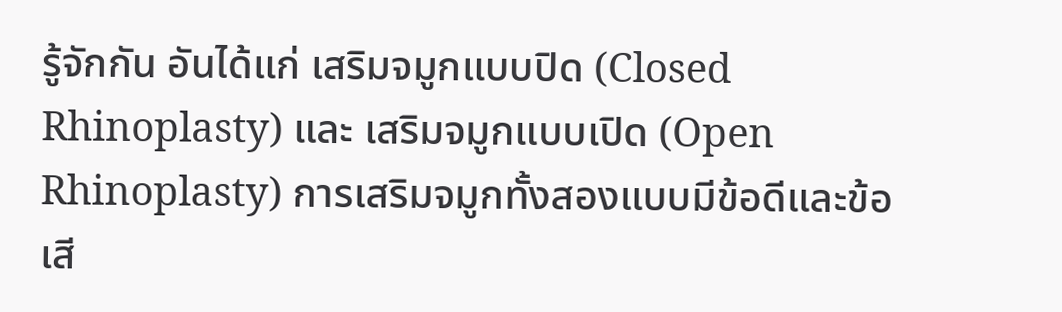รู้จักกัน อันได้แก่ เสริมจมูกแบบปิด (Closed Rhinoplasty) และ เสริมจมูกแบบเปิด (Open Rhinoplasty) การเสริมจมูกทั้งสองแบบมีข้อดีและข้อเสี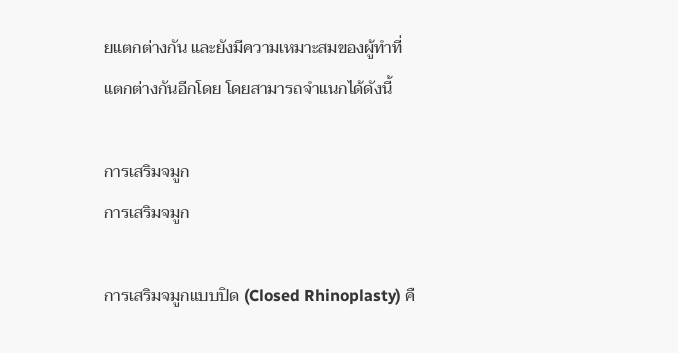ยแตกต่างกัน และยังมีความเหมาะสมของผู้ทำที่แตกต่างกันอีกโดย โดยสามารถจำแนกได้ดังนี้

การเสริมจมูก
การเสริมจมูก

การเสริมจมูกแบบปิด (Closed Rhinoplasty) คื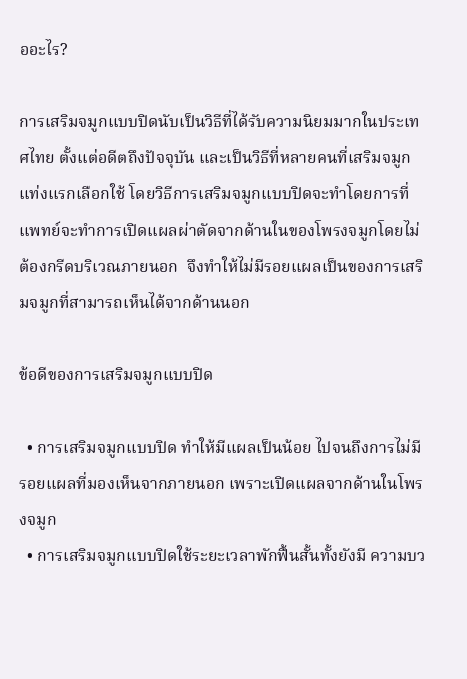ออะไร?

การเสริมจมูกแบบปิดนับเป็นวิธีที่ได้รับความนิยมมากในประเทศไทย ตั้งแต่อดีตถึงปัจจุบัน และเป็นวิธีที่หลายคนที่เสริมจมูกแท่งแรกเลือกใช้ โดยวิธีการเสริมจมูกแบบปิดจะทำโดยการที่แพทย์จะทำการเปิดแผลผ่าตัดจากด้านในของโพรงจมูกโดยไม่ต้องกรีดบริเวณภายนอก  จึงทำให้ไม่มีรอยแผลเป็นของการเสริมจมูกที่สามารถเห็นได้จากด้านนอก

ข้อดีของการเสริมจมูกแบบปิด

  • การเสริมจมูกแบบปิด ทำให้มีแผลเป็นน้อย ไปจนถึงการไม่มีรอยแผลที่มองเห็นจากภายนอก เพราะเปิดแผลจากด้านในโพรงจมูก
  • การเสริมจมูกแบบปิดใช้ระยะเวลาพักฟื้นสั้นทั้งยังมี ความบว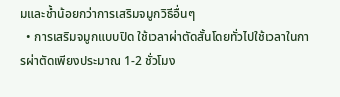มและช้ำน้อยกว่าการเสริมจมูกวิธีอื่นๆ
  • การเสริมจมูกแบบปิด ใช้เวลาผ่าตัดสั้นโดยทั่วไปใช้เวลาในการผ่าตัดเพียงประมาณ 1-2 ชั่วโมง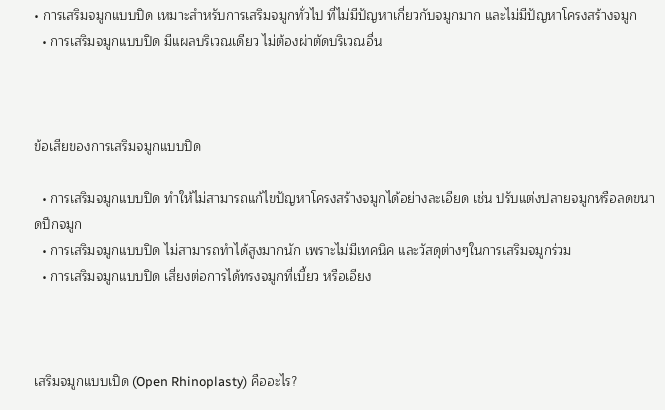• การเสริมจมูกแบบปิด เหมาะสำหรับการเสริมจมูกทั่วไป ที่ไม่มีปัญหาเกี่ยวกับจมูกมาก และไม่มีปัญหาโครงสร้างจมูก
  • การเสริมจมูกแบบปิด มีแผลบริเวณเดียว ไม่ต้องผ่าตัดบริเวณอื่น



ข้อเสียของการเสริมจมูกแบบปิด

  • การเสริมจมูกแบบปิด ทำให้ไม่สามารถแก้ไขปัญหาโครงสร้างจมูกได้อย่างละเอียด เช่น ปรับแต่งปลายจมูกหรือลดขนาดปีกจมูก
  • การเสริมจมูกแบบปิด ไม่สามารถทำได้สูงมากนัก เพราะไม่มีเทคนิค และวัสดุต่างๆในการเสริมจมูกร่วม
  • การเสริมจมูกแบบปิด เสี่ยงต่อการได้ทรงจมูกที่เบี้ยว หรือเอียง



เสริมจมูกแบบเปิด (Open Rhinoplasty) คืออะไร?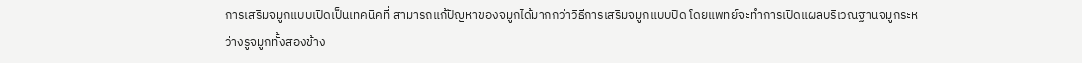การเสริมจมูกแบบเปิดเป็นเทคนิคที่ สามารถแก้ปัญหาของจมูกได้มากกว่าวิธีการเสริมจมูกแบบปิด โดยแพทย์จะทำการเปิดแผลบริเวณฐานจมูกระหว่างรูจมูกทั้งสองข้าง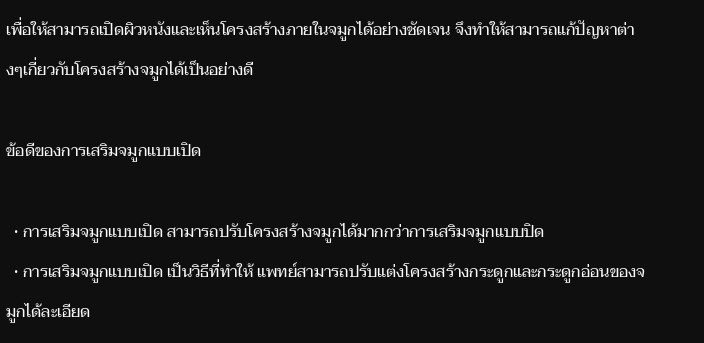เพื่อให้สามารถเปิดผิวหนังและเห็นโครงสร้างภายในจมูกได้อย่างชัดเจน จึงทำให้สามารถแก้ปัญหาต่างๆเกี่ยวกับโครงสร้างจมูกได้เป็นอย่างดี

ข้อดีของการเสริมจมูกแบบเปิด

  • การเสริมจมูกแบบเปิด สามารถปรับโครงสร้างจมูกได้มากกว่าการเสริมจมูกแบบปิด
  • การเสริมจมูกแบบเปิด เป็นวิธีที่ทำให้ แพทย์สามารถปรับแต่งโครงสร้างกระดูกและกระดูกอ่อนของจมูกได้ละเอียด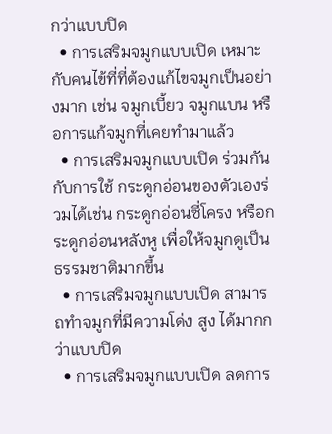กว่าแบบปิด
  • การเสริมจมูกแบบเปิด เหมาะกับคนไข้ที่ที่ต้องแก้ไขจมูกเป็นอย่างมาก เช่น จมูกเบี้ยว จมูกแบน หรือการแก้จมูกที่เคยทำมาแล้ว
  • การเสริมจมูกแบบเปิด ร่วมกันกับการใช้ กระดูกอ่อนของตัวเองร่วมได้เช่น กระดูกอ่อนซี่โครง หรือกระดูกอ่อนหลังหู เพื่อให้จมูกดูเป็นธรรมชาติมากขึ้น
  • การเสริมจมูกแบบเปิด สามารถทำจมูกที่มีความโด่ง สูง ได้มากกว่าแบบปิด
  • การเสริมจมูกแบบเปิด ลดการ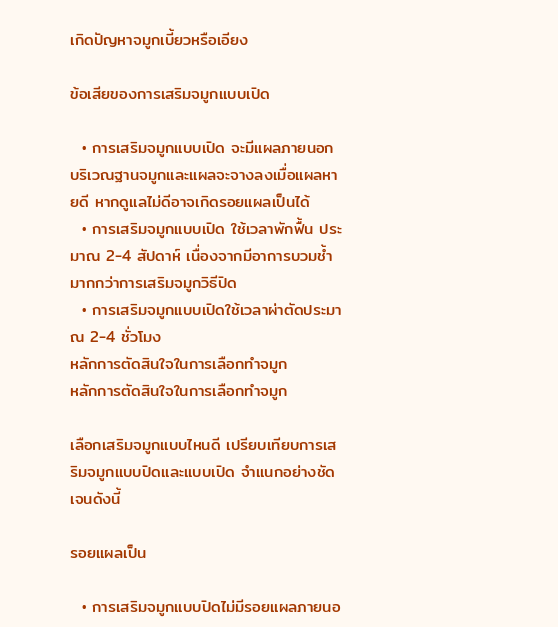เกิดปัญหาจมูกเบี้ยวหรือเอียง

ข้อเสียของการเสริมจมูกแบบเปิด

  • การเสริมจมูกแบบเปิด จะมีแผลภายนอกบริเวณฐานจมูกและแผลจะจางลงเมื่อแผลหายดี หากดูแลไม่ดีอาจเกิดรอยแผลเป็นได้
  • การเสริมจมูกแบบเปิด ใช้เวลาพักฟื้น ประมาณ 2-4 สัปดาห์ เนื่องจากมีอาการบวมช้ำมากกว่าการเสริมจมูกวิธีปิด
  • การเสริมจมูกแบบเปิดใช้เวลาผ่าตัดประมาณ 2-4 ชั่วโมง
หลักการตัดสินใจในการเลือกทำจมูก
หลักการตัดสินใจในการเลือกทำจมูก

เลือกเสริมจมูกแบบไหนดี เปรียบเทียบการเสริมจมูกแบบปิดและแบบเปิด จำแนกอย่างชัดเจนดังนี้

รอยแผลเป็น

  • การเสริมจมูกแบบปิดไม่มีรอยแผลภายนอ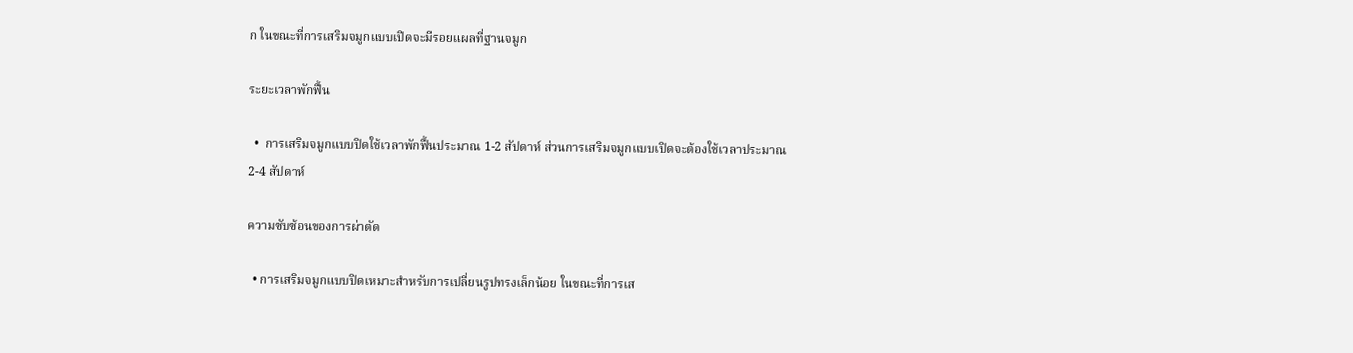ก ในขณะที่การเสริมจมูกแบบเปิดจะมีรอยแผลที่ฐานจมูก

ระยะเวลาพักฟื้น

  •  การเสริมจมูกแบบปิดใช้เวลาพักฟื้นประมาณ 1-2 สัปดาห์ ส่วนการเสริมจมูกแบบเปิดจะต้องใช้เวลาประมาณ 2-4 สัปดาห์

ความซับซ้อนของการผ่าตัด

  • การเสริมจมูกแบบปิดเหมาะสำหรับการเปลี่ยนรูปทรงเล็กน้อย ในขณะที่การเส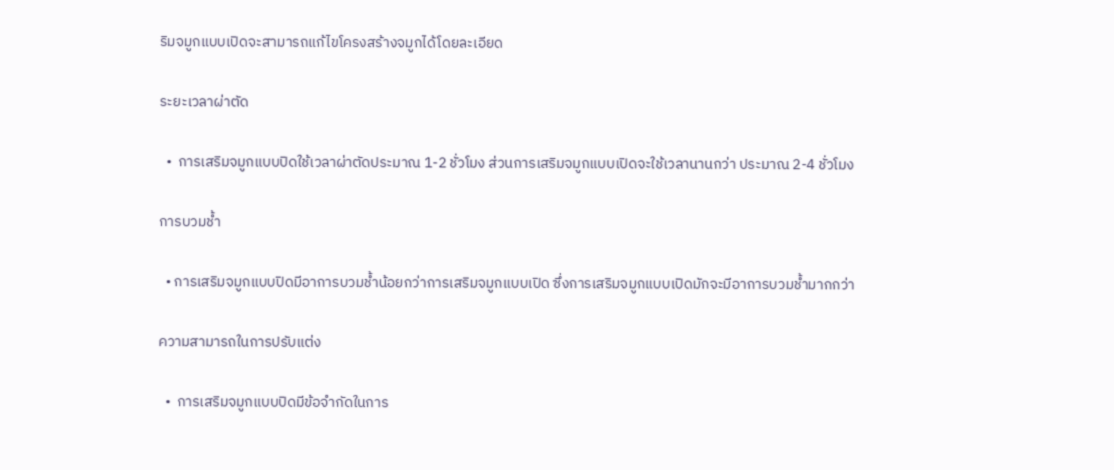ริมจมูกแบบเปิดจะสามารถแก้ไขโครงสร้างจมูกได้โดยละเอียด

ระยะเวลาผ่าตัด

  •  การเสริมจมูกแบบปิดใช้เวลาผ่าตัดประมาณ 1-2 ชั่วโมง ส่วนการเสริมจมูกแบบเปิดจะใช้เวลานานกว่า ประมาณ 2-4 ชั่วโมง

การบวมช้ำ

  • การเสริมจมูกแบบปิดมีอาการบวมช้ำน้อยกว่าการเสริมจมูกแบบเปิด ซึ่งการเสริมจมูกแบบเปิดมักจะมีอาการบวมช้ำมากกว่า

ความสามารถในการปรับแต่ง

  •  การเสริมจมูกแบบปิดมีข้อจำกัดในการ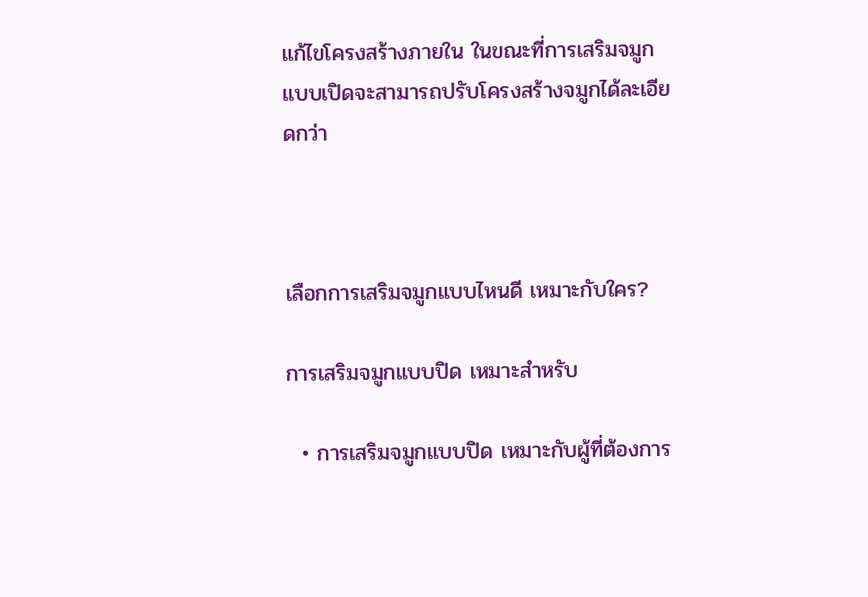แก้ไขโครงสร้างภายใน ในขณะที่การเสริมจมูกแบบเปิดจะสามารถปรับโครงสร้างจมูกได้ละเอียดกว่า



เลือกการเสริมจมูกแบบไหนดี เหมาะกับใคร?

การเสริมจมูกแบบปิด เหมาะสำหรับ

  • การเสริมจมูกแบบปิด เหมาะกับผู้ที่ต้องการ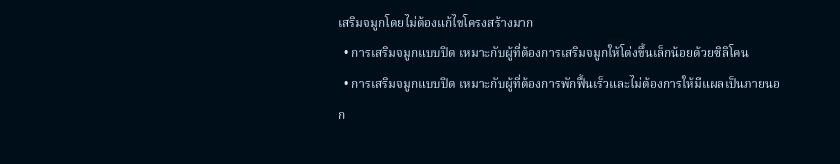เสริมจมูกโดยไม่ต้องแก้ไขโครงสร้างมาก
  • การเสริมจมูกแบบปิด เหมาะกับผู้ที่ต้องการเสริมจมูกให้โด่งขึ้นเล็กน้อยด้วยซิลิโคน
  • การเสริมจมูกแบบปิด เหมาะกับผู้ที่ต้องการพักฟื้นเร็วและไม่ต้องการให้มีแผลเป็นภายนอก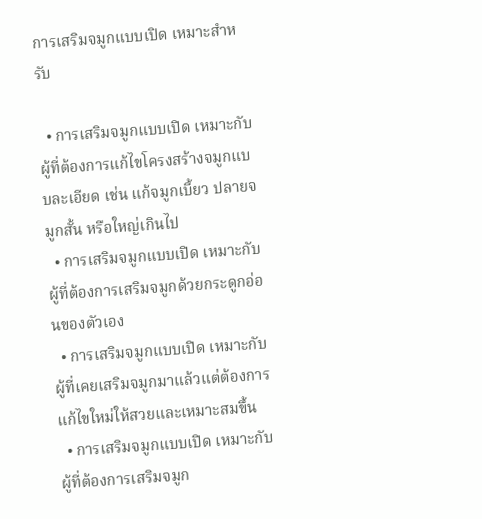การเสริมจมูกแบบเปิด เหมาะสำหรับ

  • การเสริมจมูกแบบเปิด เหมาะกับผู้ที่ต้องการแก้ไขโครงสร้างจมูกแบบละเอียด เช่น แก้จมูกเบี้ยว ปลายจมูกสั้น หรือใหญ่เกินไป
  • การเสริมจมูกแบบเปิด เหมาะกับผู้ที่ต้องการเสริมจมูกด้วยกระดูกอ่อนของตัวเอง
  • การเสริมจมูกแบบเปิด เหมาะกับผู้ที่เคยเสริมจมูกมาแล้วแต่ต้องการแก้ไขใหม่ให้สวยและเหมาะสมขึ้น
  • การเสริมจมูกแบบเปิด เหมาะกับผู้ที่ต้องการเสริมจมูก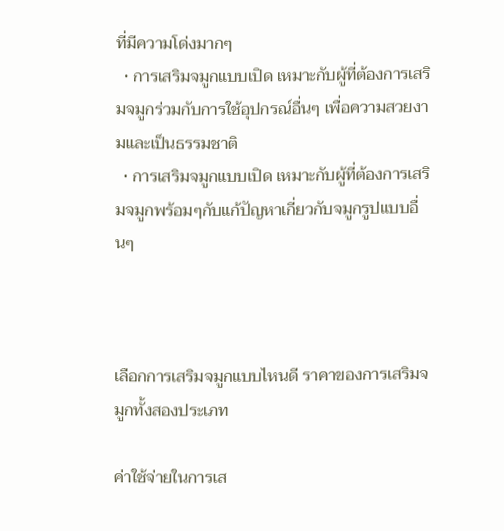ที่มีความโด่งมากๆ
  • การเสริมจมูกแบบเปิด เหมาะกับผู้ที่ต้องการเสริมจมูกร่วมกับการใช้อุปกรณ์อื่นๆ เพื่อความสวยงามและเป็นธรรมชาติ
  • การเสริมจมูกแบบเปิด เหมาะกับผู้ที่ต้องการเสริมจมูกพร้อมๆกับแก้ปัญหาเกี่ยวกับจมูกรูปแบบอื่นๆ



เลือกการเสริมจมูกแบบไหนดี ราคาของการเสริมจมูกทั้งสองประเภท

ค่าใช้จ่ายในการเส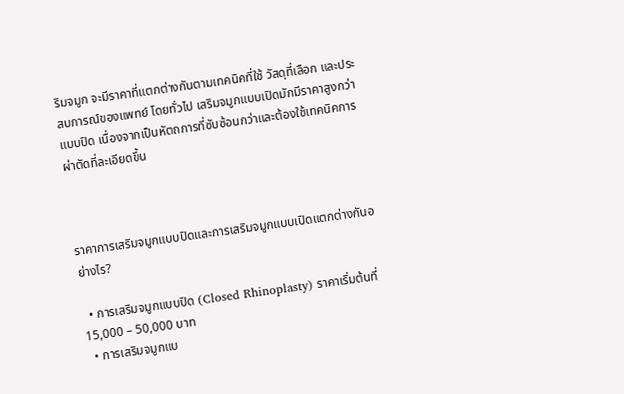ริมจมูก จะมีราคาที่แตกต่างกันตามเทคนิคที่ใช้ วัสดุที่เลือก และประสบการณ์ของแพทย์ โดยทั่วไป เสริมจมูกแบบเปิดมักมีราคาสูงกว่าแบบปิด เนื่องจากเป็นหัตถการที่ซับซ้อนกว่าและต้องใช้เทคนิคการผ่าตัดที่ละเอียดขึ้น



ราคาการเสริมจมูกแบบปิดและการเสริมจมูกแบบเปิดแตกต่างกันอย่างไร?

  • การเสริมจมูกแบบปิด (Closed Rhinoplasty) ราคาเริ่มต้นที่ 15,000 – 50,000 บาท
  • การเสริมจมูกแบ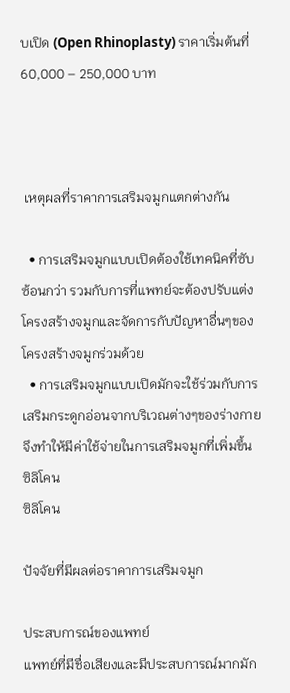บเปิด (Open Rhinoplasty) ราคาเริ่มต้นที่ 60,000 – 250,000 บาท



 เหตุผลที่ราคาการเสริมจมูกแตกต่างกัน

  • การเสริมจมูกแบบเปิดต้องใช้เทคนิคที่ซับซ้อนกว่า รวมกับการที่แพทย์จะต้องปรับแต่งโครงสร้างจมูกและจัดการกับปัญหาอื่นๆของโครงสร้างจมูกร่วมด้วย
  • การเสริมจมูกแบบเปิดมักจะใช้ร่วมกับการเสริมกระดูกอ่อนจากบริเวณต่างๆของร่างกาย จึงทำให้มีค่าใช้จ่ายในการเสริมจมูกที่เพิ่มขึ้น
ซิลิโคน
ซิลิโคน

ปัจจัยที่มีผลต่อราคาการเสริมจมูก

ประสบการณ์ของแพทย์
แพทย์ที่มีชื่อเสียงและมีประสบการณ์มากมัก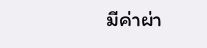มีค่าผ่า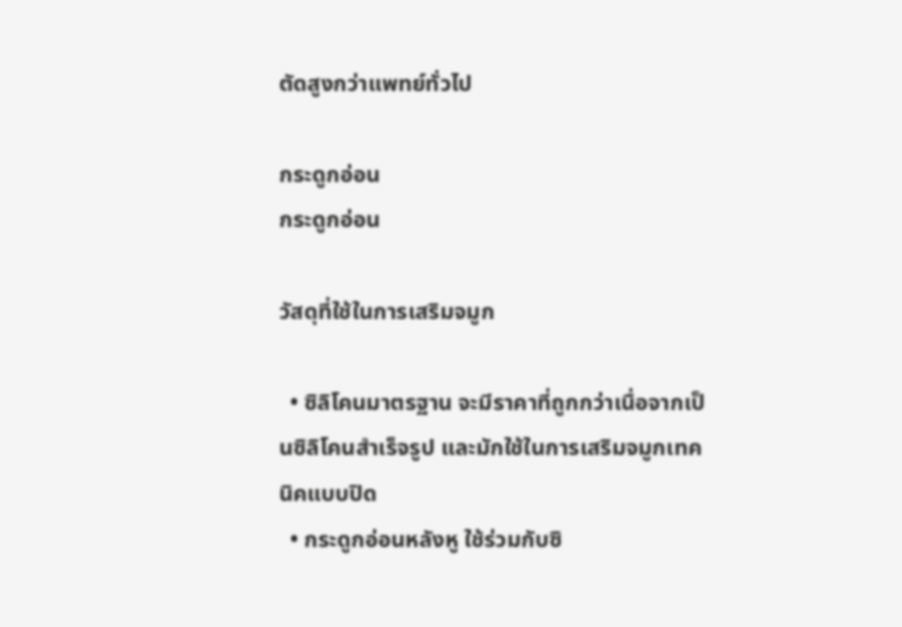ตัดสูงกว่าแพทย์ทั่วไป

กระดูกอ่อน
กระดูกอ่อน

วัสดุที่ใช้ในการเสริมจมูก

  • ซิลิโคนมาตรฐาน จะมีราคาที่ถูกกว่าเนื่อจากเป็นซิลิโคนสำเร็จรูป และมักใช้ในการเสริมจมูกเทคนิคแบบปิด
  • กระดูกอ่อนหลังหู ใช้ร่วมกับซิ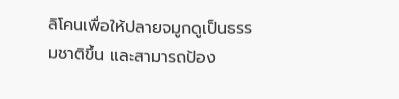ลิโคนเพื่อให้ปลายจมูกดูเป็นธรรมชาติขึ้น และสามารถป้อง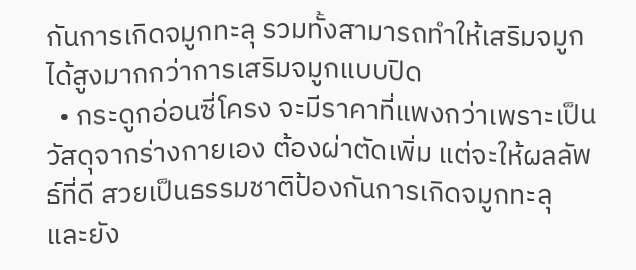กันการเกิดจมูกทะลุ รวมทั้งสามารถทำให้เสริมจมูกได้สูงมากกว่าการเสริมจมูกแบบปิด
  • กระดูกอ่อนซี่โครง จะมีราคาที่แพงกว่าเพราะเป็นวัสดุจากร่างกายเอง ต้องผ่าตัดเพิ่ม แต่จะให้ผลลัพธ์ที่ดี สวยเป็นธรรมชาติป้องกันการเกิดจมูกทะลุ และยัง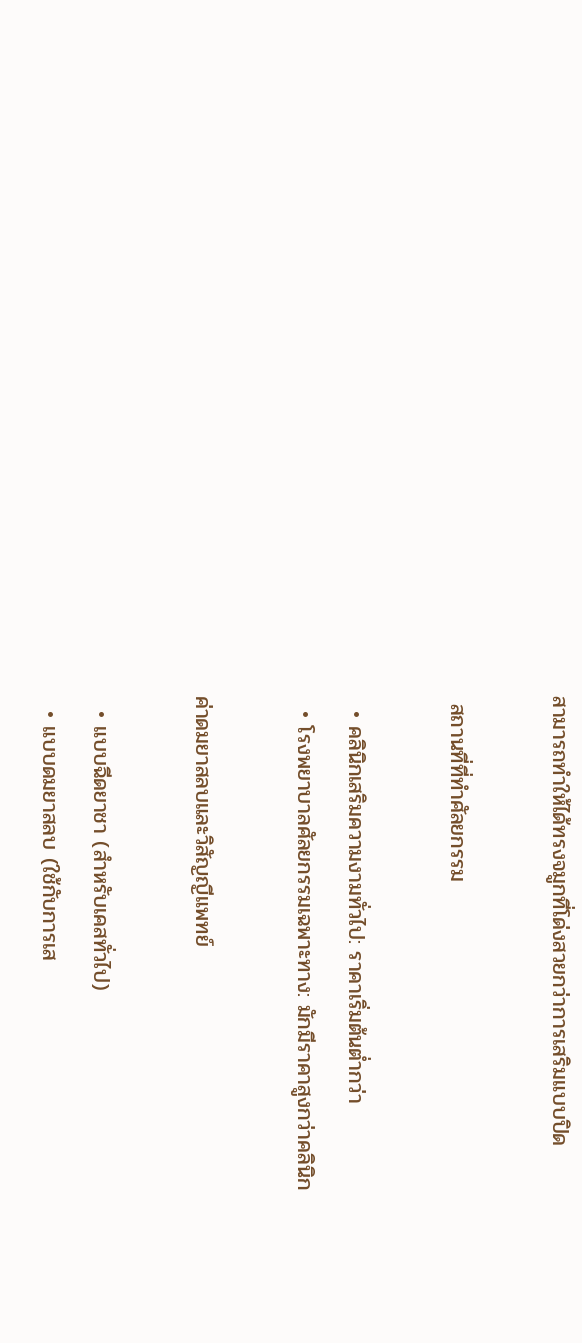สามารถทำให้ได้ทรงจมูกที่โด่งสวยกว่าการเสริมแบบปิด

 สถานที่ที่ทำศัลยกรรม

  • คลินิกเสริมความงามทั่วไป: ราคาเริ่มต้นต่ำกว่า
  • โรงพยาบาลศัลยกรรมเฉพาะทาง: มักมีราคาสูงกว่าคลินิก

ค่าดมยาสลบและวิสัญญีแพทย์

  • แบบฉีดยาชา (สำหรับเคสทั่วไป)
  • แบบดมยาสลบ (ใช้กับการเส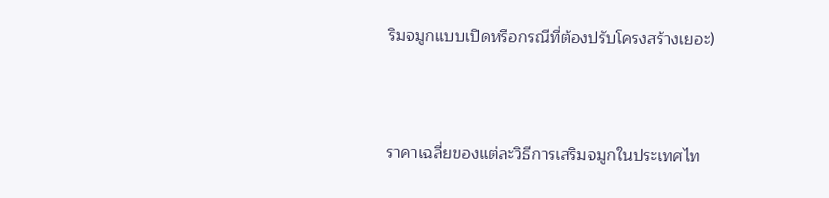ริมจมูกแบบเปิดหรือกรณีที่ต้องปรับโครงสร้างเยอะ)



ราคาเฉลี่ยของแต่ละวิธีการเสริมจมูกในประเทศไท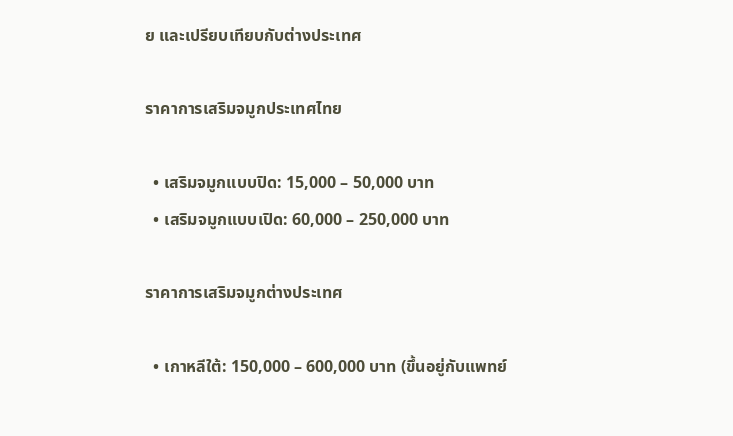ย และเปรียบเทียบกับต่างประเทศ

ราคาการเสริมจมูกประเทศไทย

  • เสริมจมูกแบบปิด: 15,000 – 50,000 บาท
  • เสริมจมูกแบบเปิด: 60,000 – 250,000 บาท

ราคาการเสริมจมูกต่างประเทศ

  • เกาหลีใต้: 150,000 – 600,000 บาท (ขึ้นอยู่กับแพทย์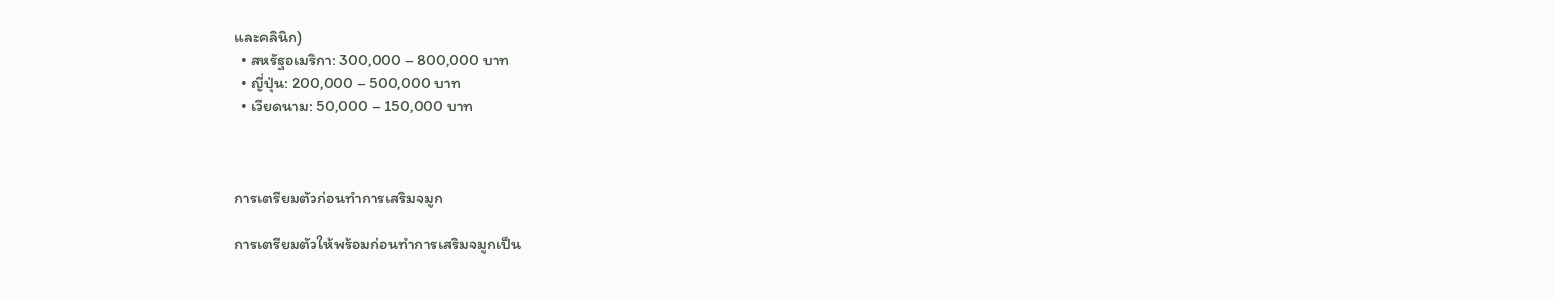และคลินิก)
  • สหรัฐอเมริกา: 300,000 – 800,000 บาท
  • ญี่ปุ่น: 200,000 – 500,000 บาท
  • เวียดนาม: 50,000 – 150,000 บาท



การเตรียมตัวก่อนทำการเสริมจมูก

การเตรียมตัวให้พร้อมก่อนทำการเสริมจมูกเป็น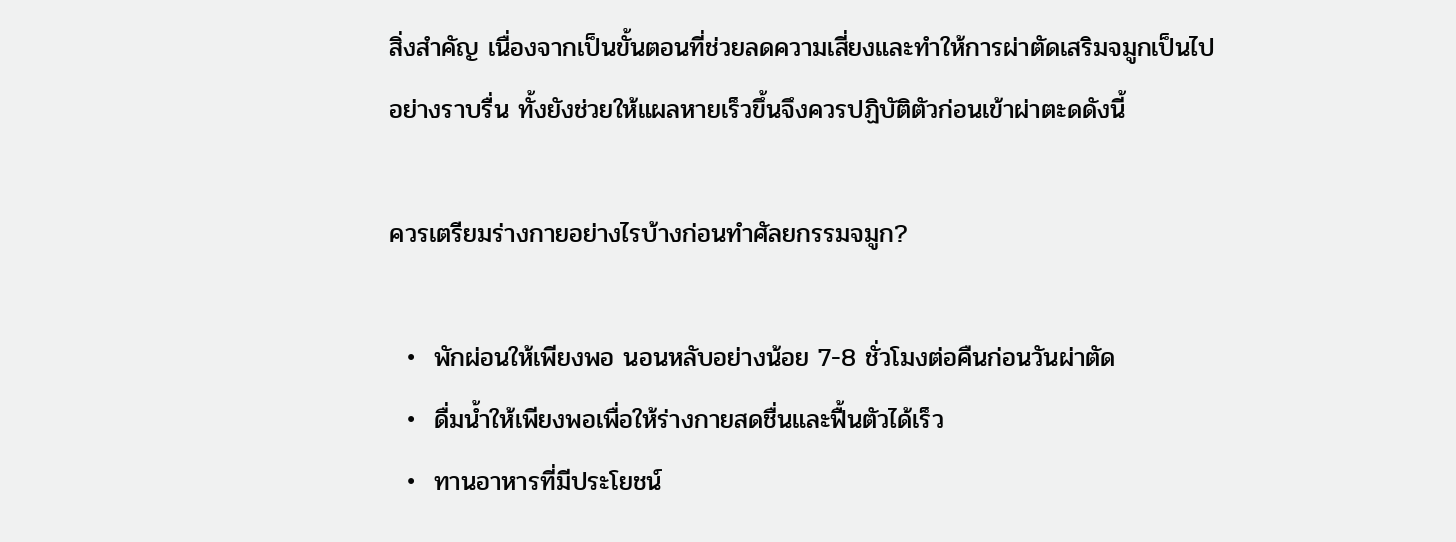สิ่งสำคัญ เนื่องจากเป็นขั้นตอนที่ช่วยลดความเสี่ยงและทำให้การผ่าตัดเสริมจมูกเป็นไปอย่างราบรื่น ทั้งยังช่วยให้แผลหายเร็วขึ้นจึงควรปฏิบัติตัวก่อนเข้าผ่าตะดดังนี้

ควรเตรียมร่างกายอย่างไรบ้างก่อนทำศัลยกรรมจมูก?

  •  พักผ่อนให้เพียงพอ นอนหลับอย่างน้อย 7-8 ชั่วโมงต่อคืนก่อนวันผ่าตัด
  •  ดื่มน้ำให้เพียงพอเพื่อให้ร่างกายสดชื่นและฟื้นตัวได้เร็ว
  •  ทานอาหารที่มีประโยชน์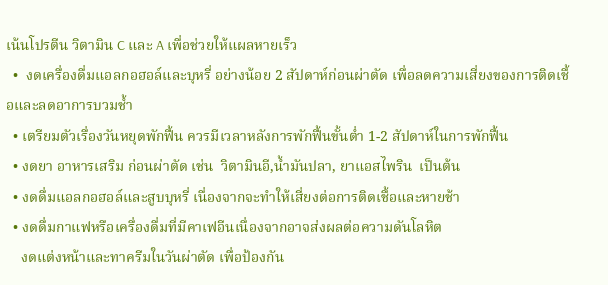เน้นโปรตีน วิตามิน C และ A เพื่อช่วยให้แผลหายเร็ว
  •  งดเครื่องดื่มแอลกอฮอล์และบุหรี่ อย่างน้อย 2 สัปดาห์ก่อนผ่าตัด เพื่อลดความเสี่ยงของการติดเชื้อและลดอาการบวมช้ำ
  • เตรียมตัวเรื่องวันหยุดพักฟื้น ควรมีเวลาหลังการพักฟื้นขั้นต่ำ 1-2 สัปดาห์ในการพักฟื้น
  • งดยา อาหารเสริม ก่อนผ่าตัด เช่น  วิตามินอี,น้ำมันปลา, ยาแอสไพริน  เป็นต้น
  • งดดื่มแอลกอฮอล์และสูบบุหรี่ เนื่องจากจะทำให้เสี่ยงต่อการติดเชื้อและหายช้า
  • งดดื่มกาแฟหรือเครื่องดื่มที่มีคาเฟอีนเนื่องจากอาจส่งผลต่อความดันโลหิต
    งดแต่งหน้าและทาครีมในวันผ่าตัด เพื่อป้องกัน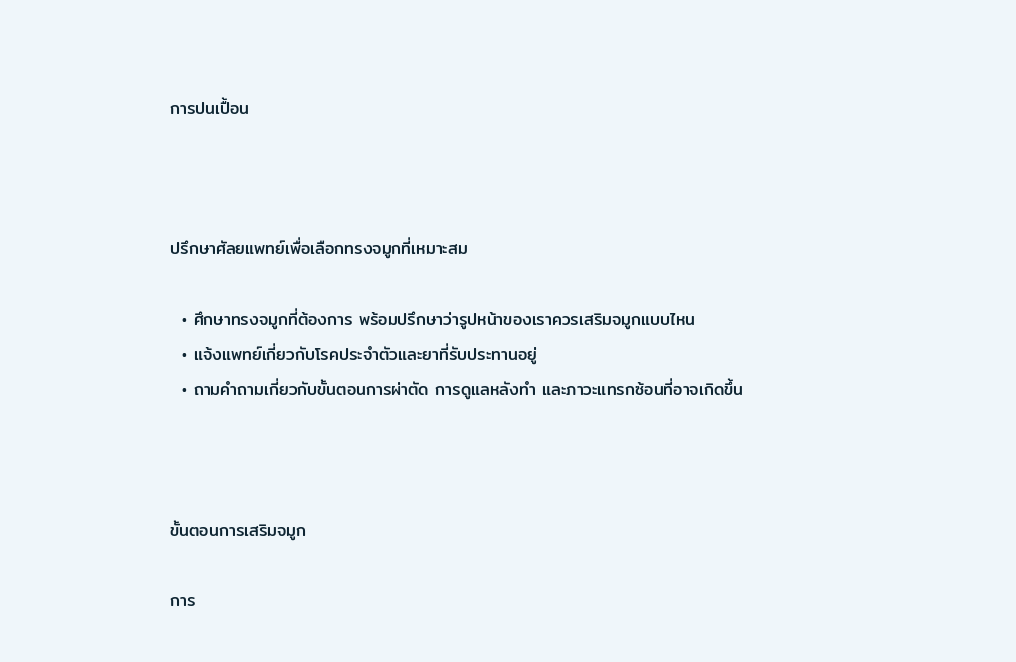การปนเปื้อน



ปรึกษาศัลยแพทย์เพื่อเลือกทรงจมูกที่เหมาะสม

  • ศึกษาทรงจมูกที่ต้องการ พร้อมปรึกษาว่ารูปหน้าของเราควรเสริมจมูกแบบไหน
  • แจ้งแพทย์เกี่ยวกับโรคประจำตัวและยาที่รับประทานอยู่
  • ถามคำถามเกี่ยวกับขั้นตอนการผ่าตัด การดูแลหลังทำ และภาวะแทรกซ้อนที่อาจเกิดขึ้น



ขั้นตอนการเสริมจมูก

การ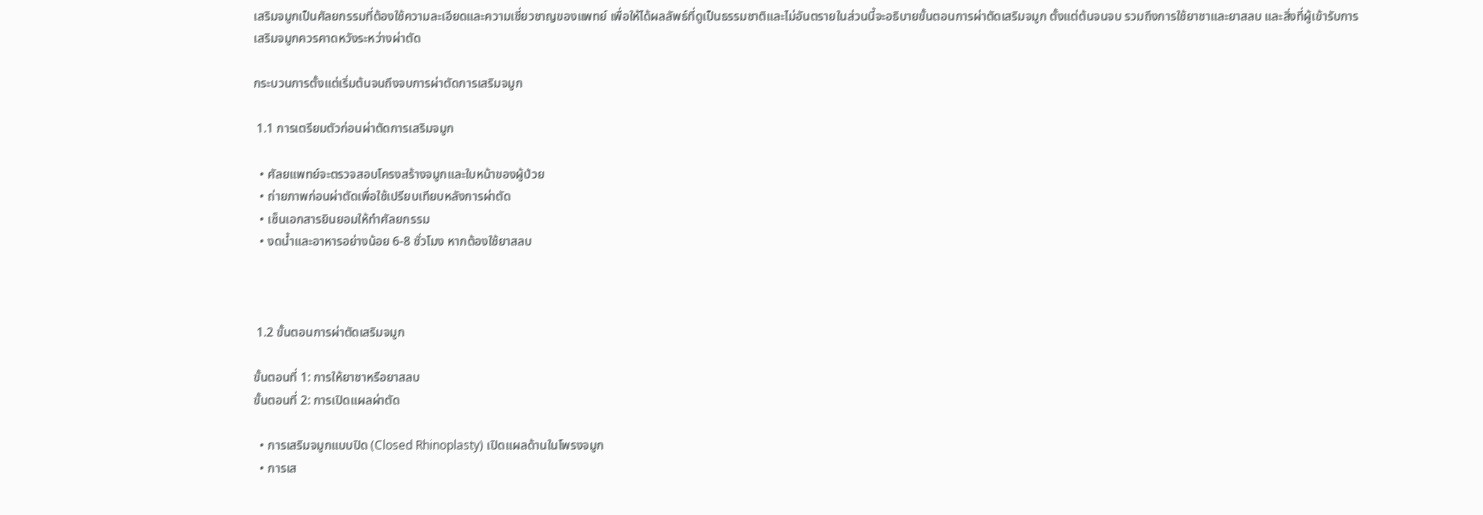เสริมจมูกเป็นศัลยกรรมที่ต้องใช้ความละเอียดและความเชี่ยวชาญของแพทย์ เพื่อให้ได้ผลลัพธ์ที่ดูเป็นธรรมชาติและไม่อันตรายในส่วนนี้จะอธิบายขั้นตอนการผ่าตัดเสริมจมูก ตั้งแต่ต้นจนจบ รวมถึงการใช้ยาชาและยาสลบ และสิ่งที่ผู้เข้ารับการเสริมจมูกควรคาดหวังระหว่างผ่าตัด

กระบวนการตั้งแต่เริ่มต้นจนถึงจบการผ่าตัดการเสริมจมูก

 1.1 การเตรียมตัวก่อนผ่าตัดการเสริมจมูก

  • ศัลยแพทย์จะตรวจสอบโครงสร้างจมูกและใบหน้าของผู้ป่วย
  • ถ่ายภาพก่อนผ่าตัดเพื่อใช้เปรียบเทียบหลังการผ่าตัด
  • เซ็นเอกสารยินยอมให้ทำศัลยกรรม
  • งดน้ำและอาหารอย่างน้อย 6-8 ชั่วโมง หากต้องใช้ยาสลบ



 1.2 ขั้นตอนการผ่าตัดเสริมจมูก

ขั้นตอนที่ 1: การให้ยาชาหรือยาสลบ
ขั้นตอนที่ 2: การเปิดแผลผ่าตัด

  • การเสริมจมูกแบบปิด (Closed Rhinoplasty) เปิดแผลด้านในโพรงจมูก
  • การเส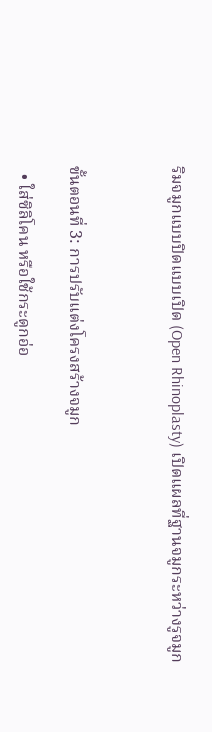ริมจมูกแบบปิดแบบเปิด (Open Rhinoplasty) เปิดแผลที่ฐานจมูกระหว่างรูจมูก



ขั้นตอนที่ 3: การปรับแต่งโครงสร้างจมูก

  • ใส่ซิลิโคน หรือใช้กระดูกอ่อ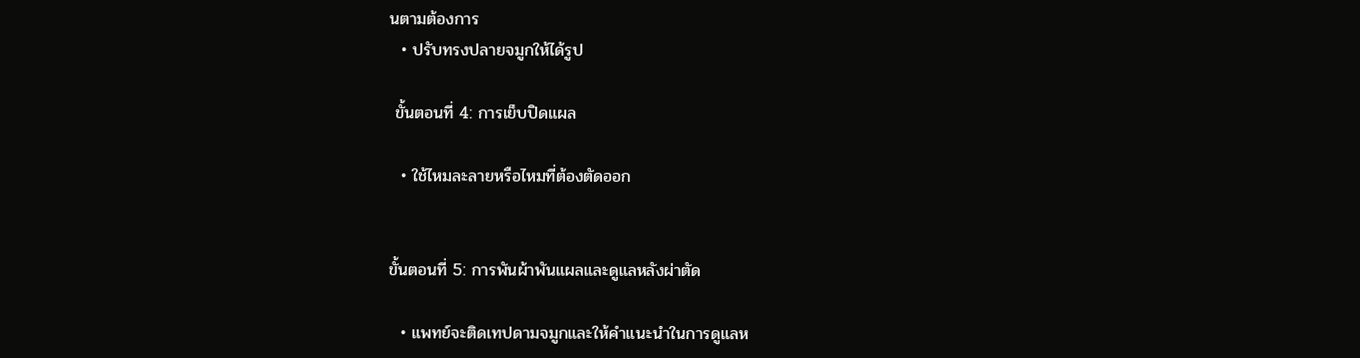นตามต้องการ
  • ปรับทรงปลายจมูกให้ได้รูป

 ขั้นตอนที่ 4: การเย็บปิดแผล

  • ใช้ไหมละลายหรือไหมที่ต้องตัดออก


ขั้นตอนที่ 5: การพันผ้าพันแผลและดูแลหลังผ่าตัด

  • แพทย์จะติดเทปดามจมูกและให้คำแนะนำในการดูแลห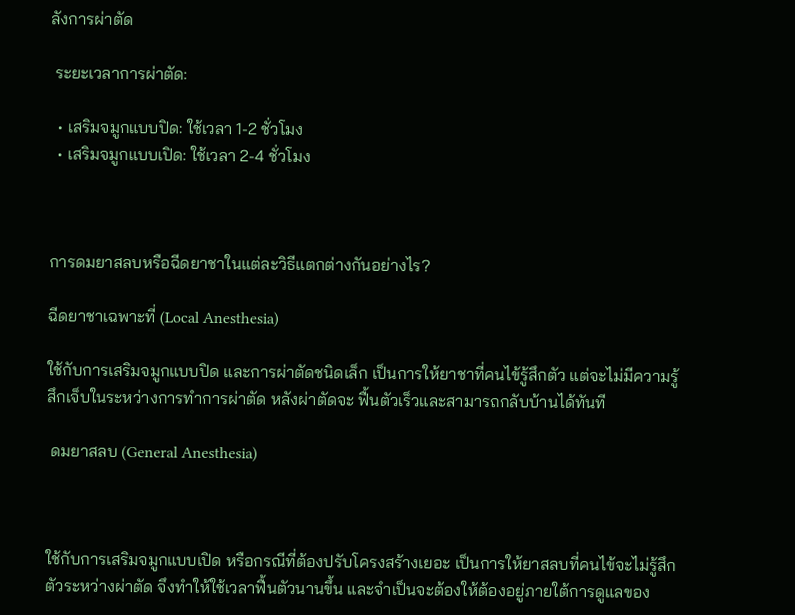ลังการผ่าตัด

 ระยะเวลาการผ่าตัด:

  • เสริมจมูกแบบปิด: ใช้เวลา 1-2 ชั่วโมง
  • เสริมจมูกแบบเปิด: ใช้เวลา 2-4 ชั่วโมง



การดมยาสลบหรือฉีดยาชาในแต่ละวิธีแตกต่างกันอย่างไร?

ฉีดยาชาเฉพาะที่ (Local Anesthesia)

ใช้กับการเสริมจมูกแบบปิด และการผ่าตัดชนิดเล็ก เป็นการให้ยาชาที่คนไข้รู้สึกตัว แต่จะไม่มีความรู้สึกเจ็บในระหว่างการทำการผ่าตัด หลังผ่าตัดจะ ฟื้นตัวเร็วและสามารถกลับบ้านได้ทันที

 ดมยาสลบ (General Anesthesia)



ใช้กับการเสริมจมูกแบบเปิด หรือกรณีที่ต้องปรับโครงสร้างเยอะ เป็นการให้ยาสลบที่คนไข้จะไม่รู้สึกตัวระหว่างผ่าตัด จึงทำให้ใช้เวลาฟื้นตัวนานขึ้น และจำเป็นจะต้องให้ต้องอยู่ภายใต้การดูแลของ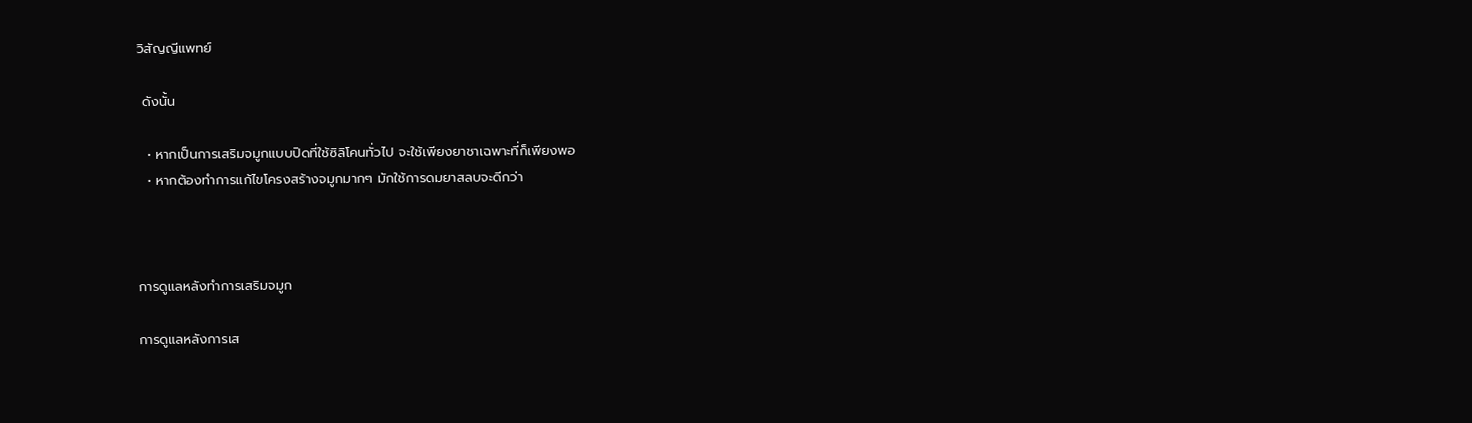วิสัญญีแพทย์

 ดังนั้น

  • หากเป็นการเสริมจมูกแบบปิดที่ใช้ซิลิโคนทั่วไป จะใช้เพียงยาชาเฉพาะที่ก็เพียงพอ
  • หากต้องทำการแก้ไขโครงสร้างจมูกมากๆ มักใช้การดมยาสลบจะดีกว่า



การดูแลหลังทำการเสริมจมูก

การดูแลหลังการเส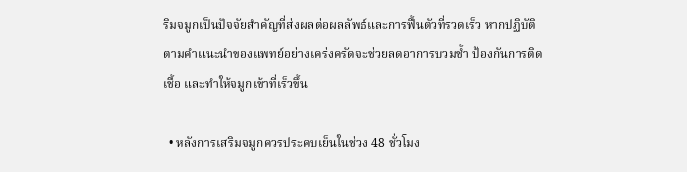ริมจมูกเป็นปัจจัยสำคัญที่ส่งผลต่อผลลัพธ์และการฟื้นตัวที่รวดเร็ว หากปฏิบัติตามคำแนะนำของแพทย์อย่างเคร่งครัดจะช่วยลดอาการบวมช้ำ ป้องกันการติดเชื้อ และทำให้จมูกเข้าที่เร็วขึ้น

  • หลังการเสริมจมูกควรประคบเย็นในช่วง 48 ชั่วโมง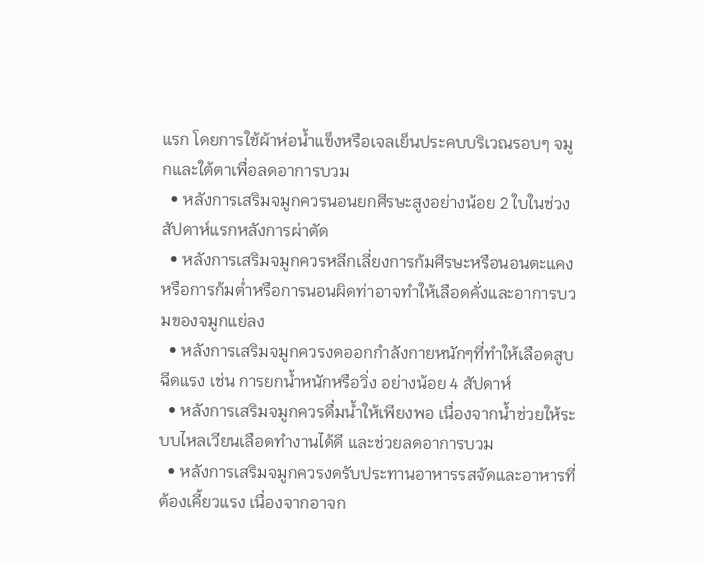แรก โดยการใช้ผ้าห่อน้ำแข็งหรือเจลเย็นประคบบริเวณรอบๆ จมูกและใต้ตาเพื่อลดอาการบวม
  • หลังการเสริมจมูกควรนอนยกศีรษะสูงอย่างน้อย 2 ใบในช่วงสัปดาห์แรกหลังการผ่าตัด
  • หลังการเสริมจมูกควรหลีกเลี่ยงการก้มศีรษะหรือนอนตะแคง หรือการก้มต่ำหรือการนอนผิดท่าอาจทำให้เลือดคั่งและอาการบวมของจมูกแย่ลง
  • หลังการเสริมจมูกควรงดออกกำลังกายหนักๆที่ทำให้เลือดสูบฉีดแรง เช่น การยกน้ำหนักหรือวิ่ง อย่างน้อย 4 สัปดาห์
  • หลังการเสริมจมูกควรดื่มน้ำให้เพียงพอ เนื่องจากน้ำช่วยให้ระบบไหลเวียนเลือดทำงานได้ดี และช่วยลดอาการบวม
  • หลังการเสริมจมูกควรงดรับประทานอาหารรสจัดและอาหารที่ต้องเคี้ยวแรง เนื่องจากอาจก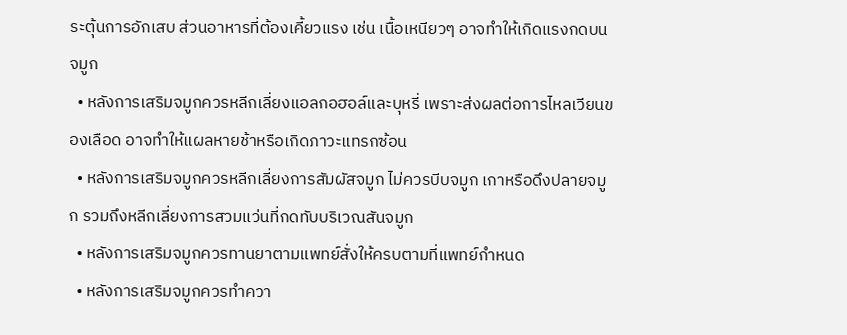ระตุ้นการอักเสบ ส่วนอาหารที่ต้องเคี้ยวแรง เช่น เนื้อเหนียวๆ อาจทำให้เกิดแรงกดบนจมูก
  • หลังการเสริมจมูกควรหลีกเลี่ยงแอลกอฮอล์และบุหรี่ เพราะส่งผลต่อการไหลเวียนของเลือด อาจทำให้แผลหายช้าหรือเกิดภาวะแทรกซ้อน
  • หลังการเสริมจมูกควรหลีกเลี่ยงการสัมผัสจมูก ไม่ควรบีบจมูก เกาหรือดึงปลายจมูก รวมถึงหลีกเลี่ยงการสวมแว่นที่กดทับบริเวณสันจมูก
  • หลังการเสริมจมูกควรทานยาตามแพทย์สั่งให้ครบตามที่แพทย์กำหนด
  • หลังการเสริมจมูกควรทำควา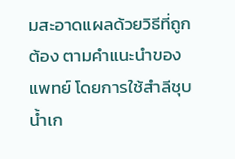มสะอาดแผลด้วยวิธีที่ถูกต้อง ตามคำแนะนำของแพทย์ โดยการใช้สำลีชุบน้ำเก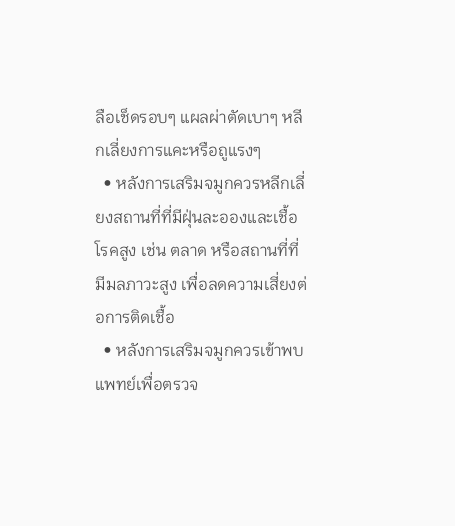ลือเช็ดรอบๆ แผลผ่าตัดเบาๆ หลีกเลี่ยงการแคะหรือถูแรงๆ
  • หลังการเสริมจมูกควรหลีกเลี่ยงสถานที่ที่มีฝุ่นละอองและเชื้อโรคสูง เช่น ตลาด หรือสถานที่ที่มีมลภาวะสูง เพื่อลดความเสี่ยงต่อการติดเชื้อ
  • หลังการเสริมจมูกควรเข้าพบแพทย์เพื่อตรวจ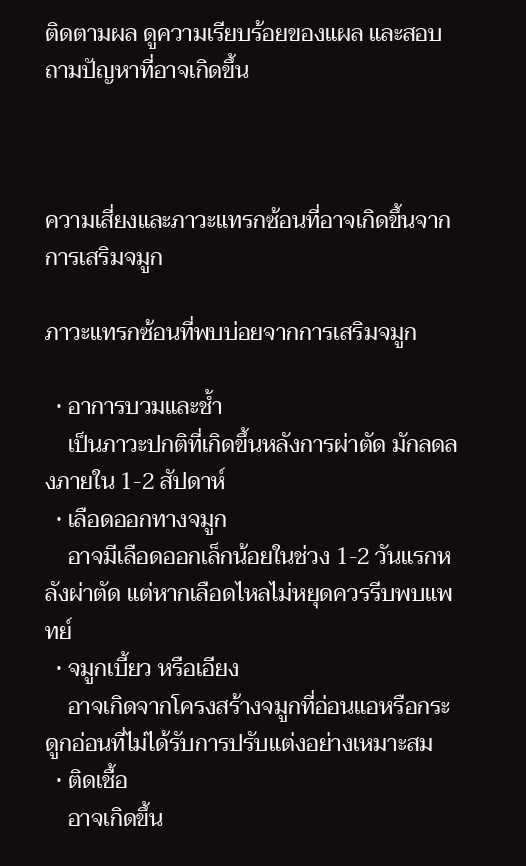ติดตามผล ดูความเรียบร้อยของแผล และสอบถามปัญหาที่อาจเกิดขึ้น



ความเสี่ยงและภาวะแทรกซ้อนที่อาจเกิดขึ้นจากการเสริมจมูก

ภาวะแทรกซ้อนที่พบบ่อยจากการเสริมจมูก

  • อาการบวมและช้ำ
    เป็นภาวะปกติที่เกิดขึ้นหลังการผ่าตัด มักลดลงภายใน 1-2 สัปดาห์
  • เลือดออกทางจมูก
    อาจมีเลือดออกเล็กน้อยในช่วง 1-2 วันแรกหลังผ่าตัด แต่หากเลือดไหลไม่หยุดควรรีบพบแพทย์
  • จมูกเบี้ยว หรือเอียง
    อาจเกิดจากโครงสร้างจมูกที่อ่อนแอหรือกระดูกอ่อนที่ไม่ได้รับการปรับแต่งอย่างเหมาะสม
  • ติดเชื้อ
    อาจเกิดขึ้น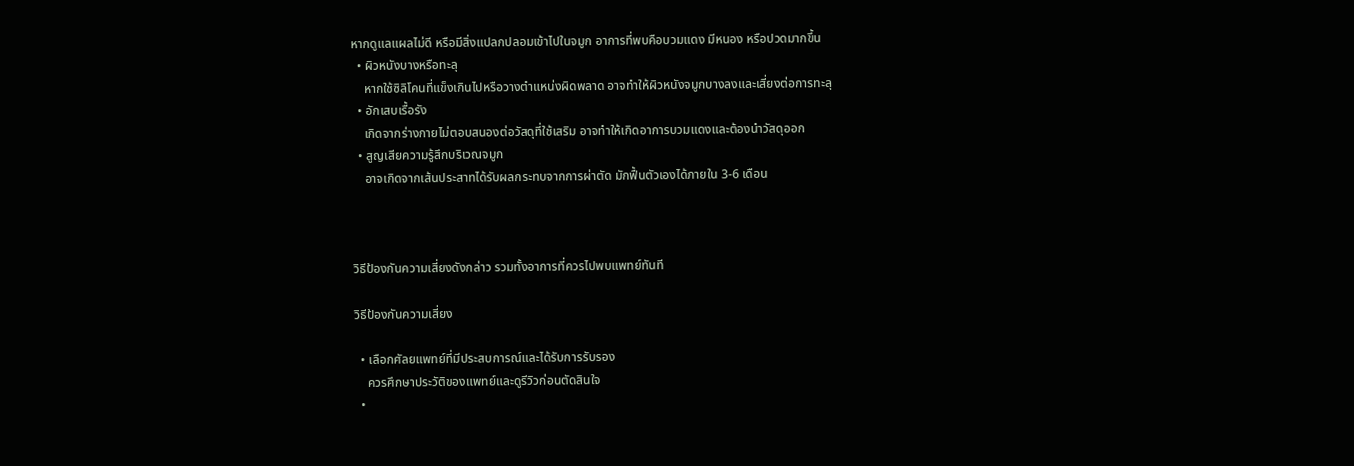หากดูแลแผลไม่ดี หรือมีสิ่งแปลกปลอมเข้าไปในจมูก อาการที่พบคือบวมแดง มีหนอง หรือปวดมากขึ้น
  • ผิวหนังบางหรือทะลุ
    หากใช้ซิลิโคนที่แข็งเกินไปหรือวางตำแหน่งผิดพลาด อาจทำให้ผิวหนังจมูกบางลงและเสี่ยงต่อการทะลุ
  • อักเสบเรื้อรัง
    เกิดจากร่างกายไม่ตอบสนองต่อวัสดุที่ใช้เสริม อาจทำให้เกิดอาการบวมแดงและต้องนำวัสดุออก
  • สูญเสียความรู้สึกบริเวณจมูก
    อาจเกิดจากเส้นประสาทได้รับผลกระทบจากการผ่าตัด มักฟื้นตัวเองได้ภายใน 3-6 เดือน



วิธีป้องกันความเสี่ยงดังกล่าว รวมทั้งอาการที่ควรไปพบแพทย์ทันที

วิธีป้องกันความเสี่ยง

  • เลือกศัลยแพทย์ที่มีประสบการณ์และได้รับการรับรอง
    ควรศึกษาประวัติของแพทย์และดูรีวิวก่อนตัดสินใจ
  •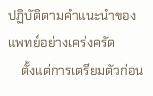ปฏิบัติตามคำแนะนำของแพทย์อย่างเคร่งครัด
    ตั้งแต่การเตรียมตัวก่อน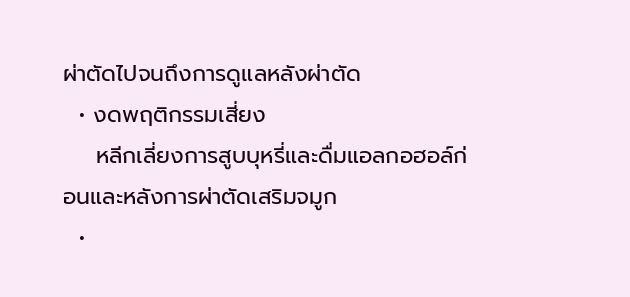ผ่าตัดไปจนถึงการดูแลหลังผ่าตัด
  • งดพฤติกรรมเสี่ยง
    หลีกเลี่ยงการสูบบุหรี่และดื่มแอลกอฮอล์ก่อนและหลังการผ่าตัดเสริมจมูก
  •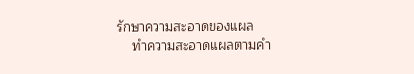รักษาความสะอาดของแผล
    ทำความสะอาดแผลตามคำ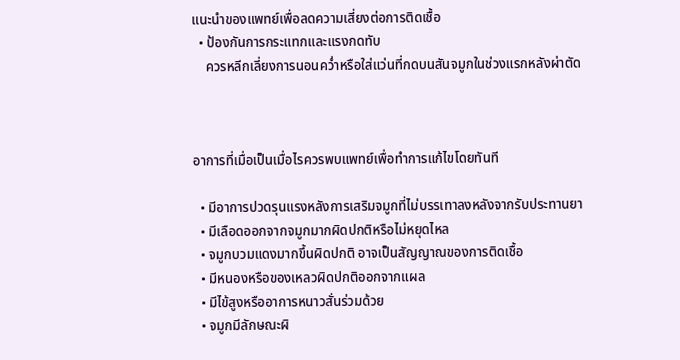แนะนำของแพทย์เพื่อลดความเสี่ยงต่อการติดเชื้อ
  • ป้องกันการกระแทกและแรงกดทับ
    ควรหลีกเลี่ยงการนอนคว่ำหรือใส่แว่นที่กดบนสันจมูกในช่วงแรกหลังผ่าตัด



อาการที่เมื่อเป็นเมื่อไรควรพบแพทย์เพื่อทำการแก้ไขโดยทันที

  • มีอาการปวดรุนแรงหลังการเสริมจมูกที่ไม่บรรเทาลงหลังจากรับประทานยา
  • มีเลือดออกจากจมูกมากผิดปกติหรือไม่หยุดไหล
  • จมูกบวมแดงมากขึ้นผิดปกติ อาจเป็นสัญญาณของการติดเชื้อ
  • มีหนองหรือของเหลวผิดปกติออกจากแผล
  • มีไข้สูงหรืออาการหนาวสั่นร่วมด้วย
  • จมูกมีลักษณะผิ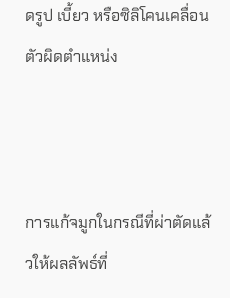ดรูป เบี้ยว หรือซิลิโคนเคลื่อนตัวผิดตำแหน่ง



การแก้จมูกในกรณีที่ผ่าตัดแล้วให้ผลลัพธ์ที่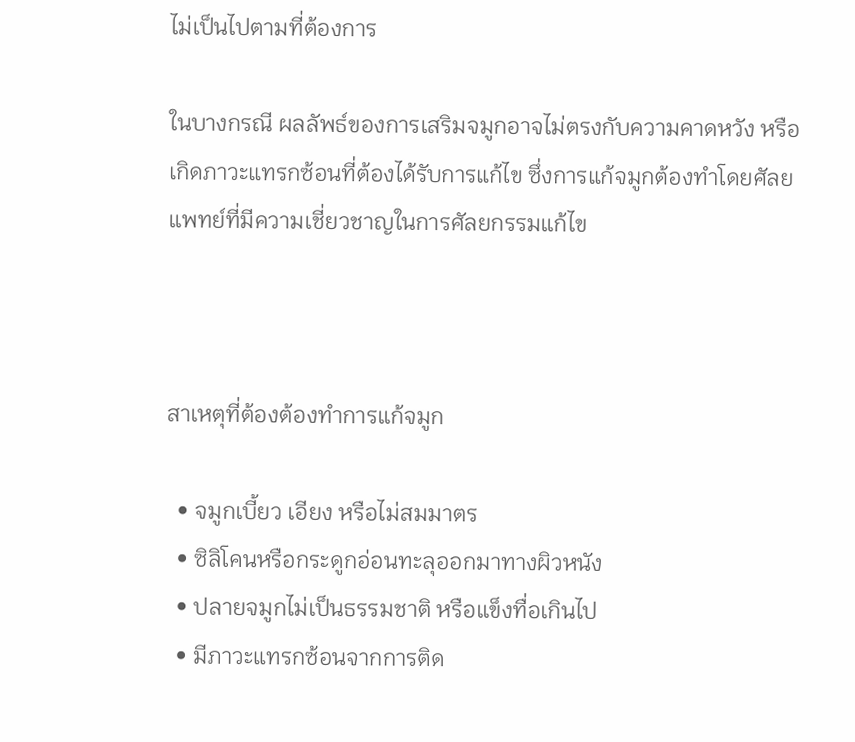ไม่เป็นไปตามที่ต้องการ

ในบางกรณี ผลลัพธ์ของการเสริมจมูกอาจไม่ตรงกับความคาดหวัง หรือเกิดภาวะแทรกซ้อนที่ต้องได้รับการแก้ไข ซึ่งการแก้จมูกต้องทำโดยศัลยแพทย์ที่มีความเชี่ยวชาญในการศัลยกรรมแก้ไข



สาเหตุที่ต้องต้องทำการแก้จมูก

  • จมูกเบี้ยว เอียง หรือไม่สมมาตร
  • ซิลิโคนหรือกระดูกอ่อนทะลุออกมาทางผิวหนัง
  • ปลายจมูกไม่เป็นธรรมชาติ หรือแข็งทื่อเกินไป
  • มีภาวะแทรกซ้อนจากการติด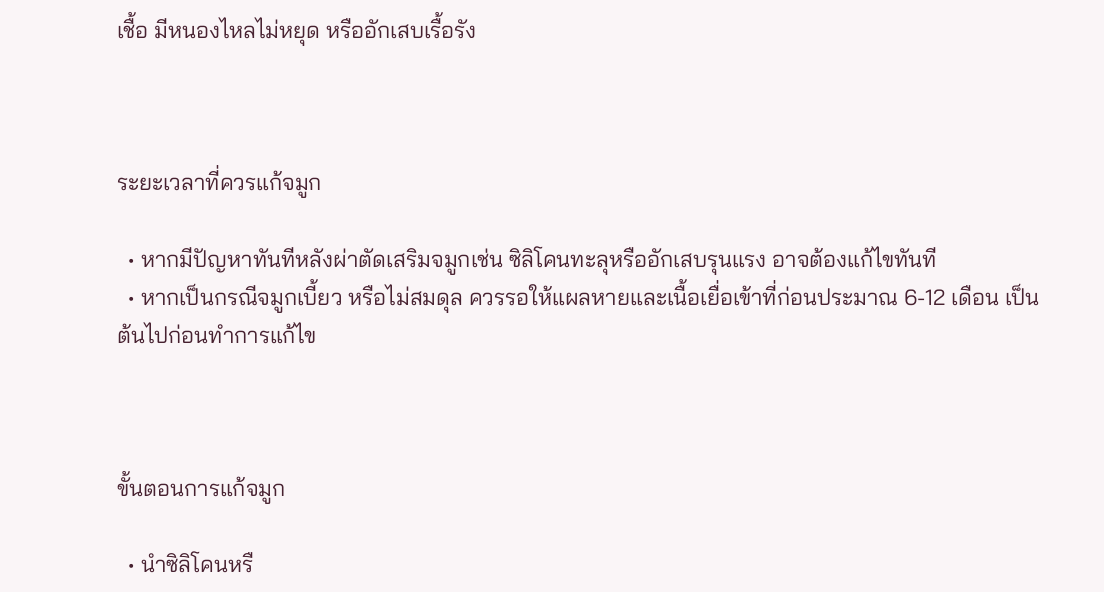เชื้อ มีหนองไหลไม่หยุด หรืออักเสบเรื้อรัง



ระยะเวลาที่ควรแก้จมูก

  • หากมีปัญหาทันทีหลังผ่าตัดเสริมจมูกเช่น ซิลิโคนทะลุหรืออักเสบรุนแรง อาจต้องแก้ไขทันที
  • หากเป็นกรณีจมูกเบี้ยว หรือไม่สมดุล ควรรอให้แผลหายและเนื้อเยื่อเข้าที่ก่อนประมาณ 6-12 เดือน เป็นต้นไปก่อนทำการแก้ไข



ขั้นตอนการแก้จมูก

  • นำซิลิโคนหรื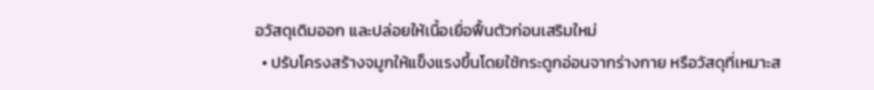อวัสดุเดิมออก และปล่อยให้เนื้อเยื่อฟื้นตัวก่อนเสริมใหม่
  • ปรับโครงสร้างจมูกให้แข็งแรงขึ้นโดยใช้กระดูกอ่อนจากร่างกาย หรือวัสดุที่เหมาะส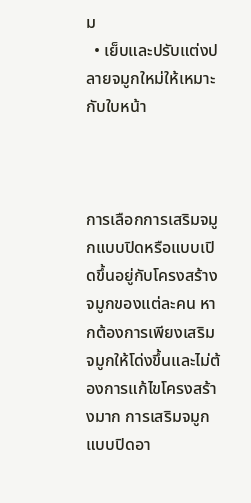ม
  • เย็บและปรับแต่งปลายจมูกใหม่ให้เหมาะกับใบหน้า



การเลือกการเสริมจมูกแบบปิดหรือแบบเปิดขึ้นอยู่กับโครงสร้างจมูกของแต่ละคน หากต้องการเพียงเสริมจมูกให้โด่งขึ้นและไม่ต้องการแก้ไขโครงสร้างมาก การเสริมจมูกแบบปิดอา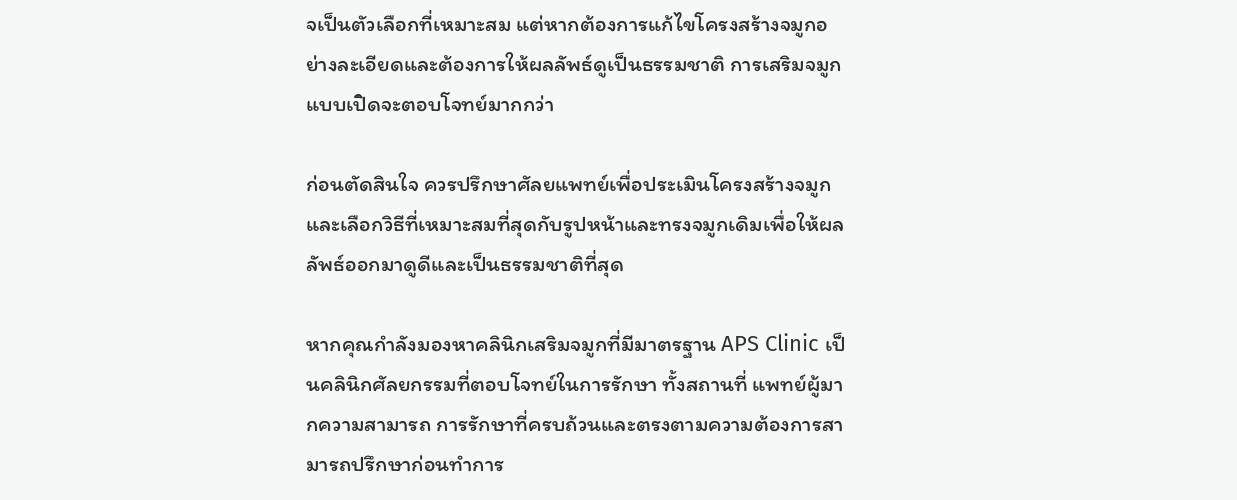จเป็นตัวเลือกที่เหมาะสม แต่หากต้องการแก้ไขโครงสร้างจมูกอย่างละเอียดและต้องการให้ผลลัพธ์ดูเป็นธรรมชาติ การเสริมจมูกแบบเปิดจะตอบโจทย์มากกว่า

ก่อนตัดสินใจ ควรปรึกษาศัลยแพทย์เพื่อประเมินโครงสร้างจมูกและเลือกวิธีที่เหมาะสมที่สุดกับรูปหน้าและทรงจมูกเดิมเพื่อให้ผลลัพธ์ออกมาดูดีและเป็นธรรมชาติที่สุด

หากคุณกำลังมองหาคลินิกเสริมจมูกที่มีมาตรฐาน APS Clinic เป็นคลินิกศัลยกรรมที่ตอบโจทย์ในการรักษา ทั้งสถานที่ แพทย์ผู้มากความสามารถ การรักษาที่ครบถ้วนและตรงตามความต้องการสามารถปรึกษาก่อนทำการ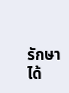รักษาได้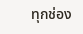ทุกช่อง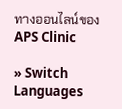ทางออนไลน์ของ APS Clinic

» Switch Languages